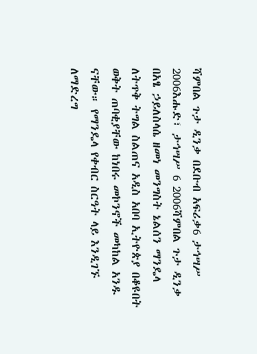ሻምበል ጉታ ዲንቃ በደቡብ አፍሪቃ6 ታኅሣሥ 2006እሑድ፣ ታኅሣሥ 6 2006ሻምበል ጉታ ዲንቃ በአፄ ኃይለስላሴ ዘመነ መንግስት ኔልሰን ማንዴላ ለትጥቅ ትግል ስልጠና አዲስ አበባ ኢትዮጵያ በቆዩበት ወቅት ጠባቂያቸው ከነበሩ መኮንኖች መካከል አንዱ ናቸው። የማንዴላ የቀብር ስርዓት ላይ እንዲገኙ ለማድረግ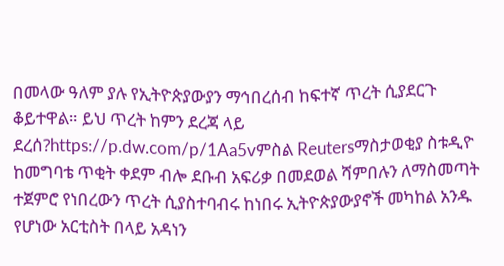በመላው ዓለም ያሉ የኢትዮጵያውያን ማኅበረሰብ ከፍተኛ ጥረት ሲያደርጉ ቆይተዋል። ይህ ጥረት ከምን ደረጃ ላይ ደረሰ?https://p.dw.com/p/1Aa5vምስል Reutersማስታወቂያ ስቱዲዮ ከመግባቴ ጥቂት ቀደም ብሎ ደቡብ አፍሪቃ በመደወል ሻምበሉን ለማስመጣት ተጀምሮ የነበረውን ጥረት ሲያስተባብሩ ከነበሩ ኢትዮጵያውያኖች መካከል አንዱ የሆነው አርቲስት በላይ አዳነን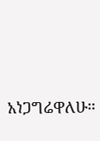አነጋግሬዋለሁ።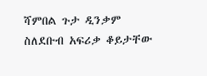ሻምበል ጉታ ዲንቃም ስለደቡብ አፍሪቃ ቆይታቸው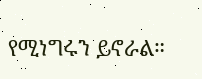የሚነግሩን ይኖራል።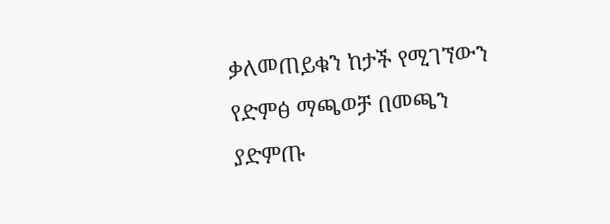ቃለመጠይቁን ከታች የሚገኘውን የድምፅ ማጫወቻ በመጫን ያድምጡ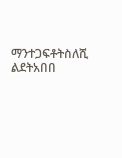ማንተጋፍቶትስለሺ ልደትአበበ